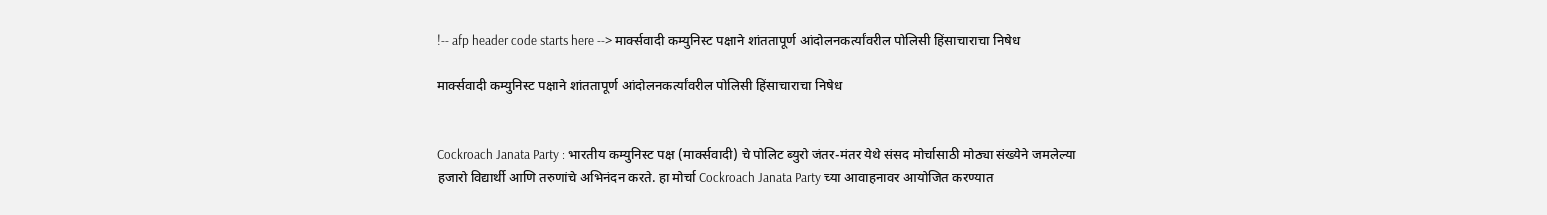!-- afp header code starts here --> मार्क्सवादी कम्युनिस्ट पक्षाने शांततापूर्ण आंदोलनकर्त्यांवरील पोलिसी हिंसाचाराचा निषेध

मार्क्सवादी कम्युनिस्ट पक्षाने शांततापूर्ण आंदोलनकर्त्यांवरील पोलिसी हिंसाचाराचा निषेध


Cockroach Janata Party : भारतीय कम्युनिस्ट पक्ष (मार्क्सवादी) चे पोलिट ब्युरो जंतर-मंतर येथे संसद मोर्चासाठी मोठ्या संख्येने जमलेल्या हजारो विद्यार्थी आणि तरुणांचे अभिनंदन करते. हा मोर्चा Cockroach Janata Party च्या आवाहनावर आयोजित करण्यात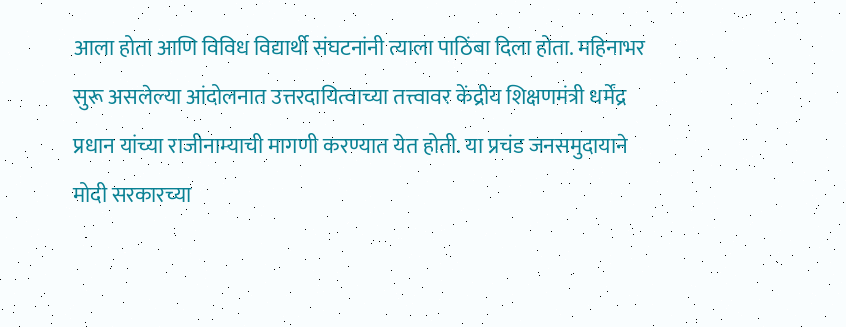आला होता आणि विविध विद्यार्थी संघटनांनी त्याला पाठिंबा दिला होता. महिनाभर सुरू असलेल्या आंदोलनात उत्तरदायित्वाच्या तत्त्वावर केंद्रीय शिक्षणमंत्री धर्मेंद्र प्रधान यांच्या राजीनाम्याची मागणी करण्यात येत होती. या प्रचंड जनसमुदायाने मोदी सरकारच्या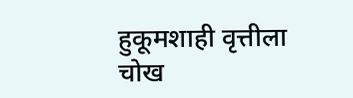हुकूमशाही वृत्तीला चोख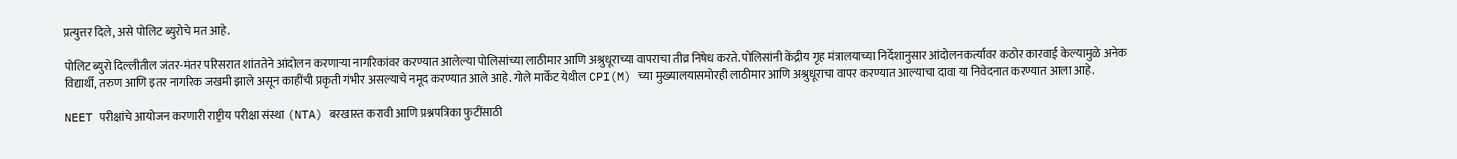प्रत्युत्तर दिले, असे पोलिट ब्युरोचे मत आहे.

पोलिट ब्युरो दिल्लीतील जंतर-मंतर परिसरात शांततेने आंदोलन करणाऱ्या नागरिकांवर करण्यात आलेल्या पोलिसांच्या लाठीमार आणि अश्रुधूराच्या वापराचा तीव्र निषेध करते. पोलिसांनी केंद्रीय गृह मंत्रालयाच्या निर्देशानुसार आंदोलनकर्त्यांवर कठोर कारवाई केल्यामुळे अनेक विद्यार्थी, तरुण आणि इतर नागरिक जखमी झाले असून काहींची प्रकृती गंभीर असल्याचे नमूद करण्यात आले आहे. गोले मार्केट येथील CPI(M) च्या मुख्यालयासमोरही लाठीमार आणि अश्रुधूराचा वापर करण्यात आल्याचा दावा या निवेदनात करण्यात आला आहे.

NEET परीक्षांचे आयोजन करणारी राष्ट्रीय परीक्षा संस्था (NTA) बरखास्त करावी आणि प्रश्नपत्रिका फुटींसाठी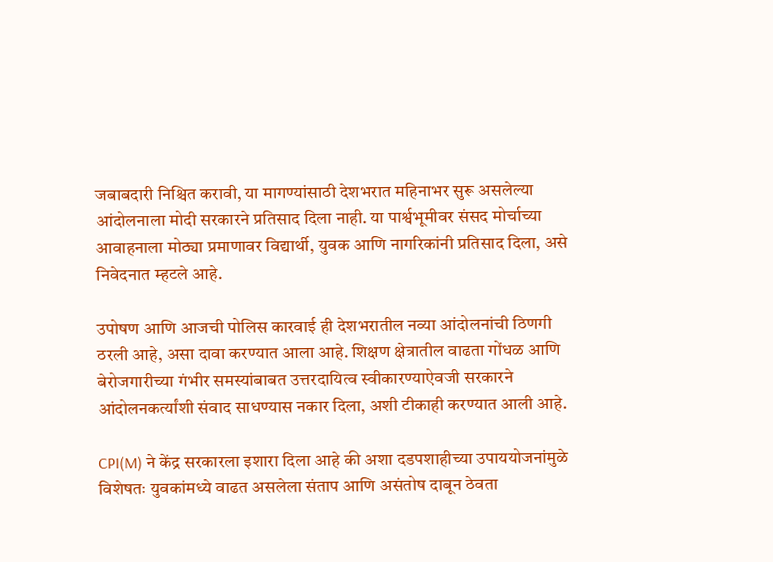जबाबदारी निश्चित करावी, या मागण्यांसाठी देशभरात महिनाभर सुरू असलेल्या आंदोलनाला मोदी सरकारने प्रतिसाद दिला नाही. या पार्श्वभूमीवर संसद मोर्चाच्या आवाहनाला मोठ्या प्रमाणावर विद्यार्थी, युवक आणि नागरिकांनी प्रतिसाद दिला, असे निवेदनात म्हटले आहे.

उपोषण आणि आजची पोलिस कारवाई ही देशभरातील नव्या आंदोलनांची ठिणगी ठरली आहे, असा दावा करण्यात आला आहे. शिक्षण क्षेत्रातील वाढता गोंधळ आणि बेरोजगारीच्या गंभीर समस्यांबाबत उत्तरदायित्व स्वीकारण्याऐवजी सरकारने आंदोलनकर्त्यांशी संवाद साधण्यास नकार दिला, अशी टीकाही करण्यात आली आहे.

CPI(M) ने केंद्र सरकारला इशारा दिला आहे की अशा दडपशाहीच्या उपाययोजनांमुळे विशेषतः युवकांमध्ये वाढत असलेला संताप आणि असंतोष दाबून ठेवता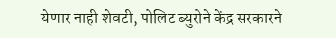येणार नाही शेवटी, पोलिट ब्युरोने केंद्र सरकारने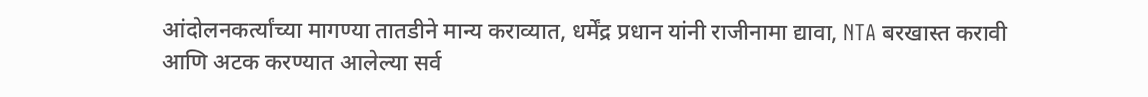आंदोलनकर्त्यांच्या मागण्या तातडीने मान्य कराव्यात, धर्मेंद्र प्रधान यांनी राजीनामा द्यावा, NTA बरखास्त करावी आणि अटक करण्यात आलेल्या सर्व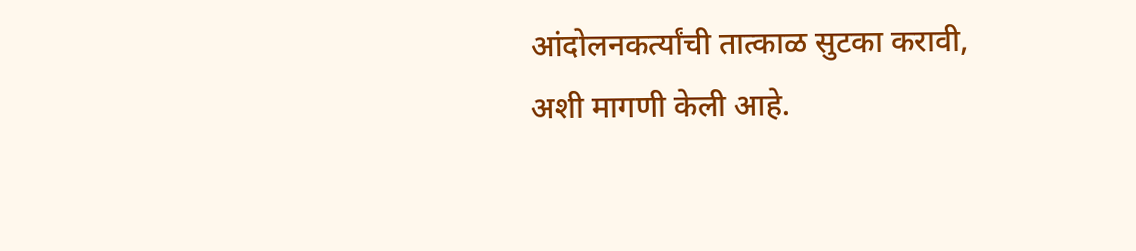आंदोलनकर्त्यांची तात्काळ सुटका करावी, अशी मागणी केली आहे.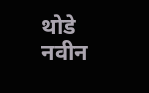थोडे नवीन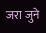जरा जुने